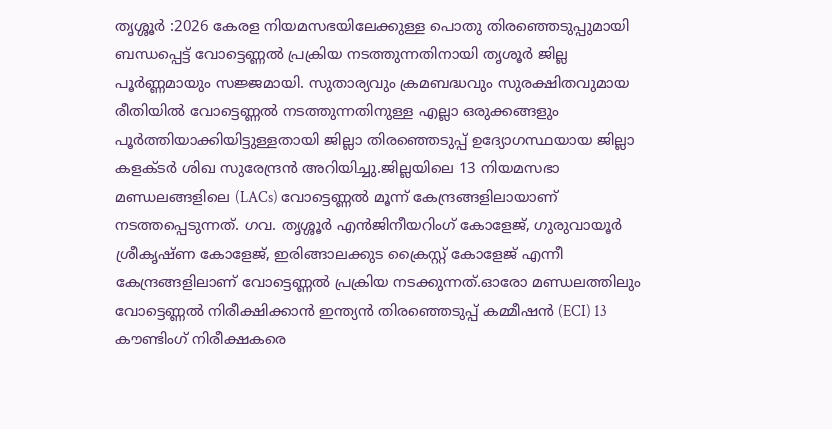തൃശ്ശൂർ :2026 കേരള നിയമസഭയിലേക്കുള്ള പൊതു തിരഞ്ഞെടുപ്പുമായി ബന്ധപ്പെട്ട് വോട്ടെണ്ണൽ പ്രക്രിയ നടത്തുന്നതിനായി തൃശൂർ ജില്ല പൂർണ്ണമായും സജ്ജമായി. സുതാര്യവും ക്രമബദ്ധവും സുരക്ഷിതവുമായ രീതിയിൽ വോട്ടെണ്ണൽ നടത്തുന്നതിനുള്ള എല്ലാ ഒരുക്കങ്ങളും പൂർത്തിയാക്കിയിട്ടുള്ളതായി ജില്ലാ തിരഞ്ഞെടുപ്പ് ഉദ്യോഗസ്ഥയായ ജില്ലാ കളക്ടർ ശിഖ സുരേന്ദ്രൻ അറിയിച്ചു.ജില്ലയിലെ 13 നിയമസഭാ മണ്ഡലങ്ങളിലെ (LACs) വോട്ടെണ്ണൽ മൂന്ന് കേന്ദ്രങ്ങളിലായാണ് നടത്തപ്പെടുന്നത്. ഗവ. തൃശ്ശൂർ എൻജിനീയറിംഗ് കോളേജ്, ഗുരുവായൂർ ശ്രീകൃഷ്ണ കോളേജ്, ഇരിങ്ങാലക്കുട ക്രൈസ്റ്റ് കോളേജ് എന്നീ കേന്ദ്രങ്ങളിലാണ് വോട്ടെണ്ണൽ പ്രക്രിയ നടക്കുന്നത്.ഓരോ മണ്ഡലത്തിലും വോട്ടെണ്ണൽ നിരീക്ഷിക്കാൻ ഇന്ത്യൻ തിരഞ്ഞെടുപ്പ് കമ്മീഷൻ (ECI) 13 കൗണ്ടിംഗ് നിരീക്ഷകരെ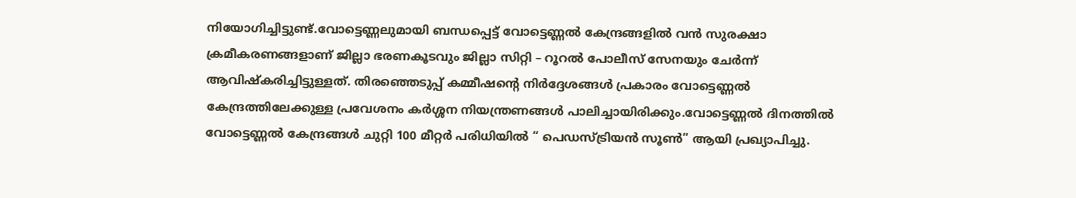നിയോഗിച്ചിട്ടുണ്ട്.വോട്ടെണ്ണലുമായി ബന്ധപ്പെട്ട് വോട്ടെണ്ണൽ കേന്ദ്രങ്ങളിൽ വൻ സുരക്ഷാ ക്രമീകരണങ്ങളാണ് ജില്ലാ ഭരണകൂടവും ജില്ലാ സിറ്റി – റൂറൽ പോലീസ് സേനയും ചേർന്ന് ആവിഷ്കരിച്ചിട്ടുള്ളത്. തിരഞ്ഞെടുപ്പ് കമ്മീഷന്റെ നിർദ്ദേശങ്ങൾ പ്രകാരം വോട്ടെണ്ണൽ കേന്ദ്രത്തിലേക്കുള്ള പ്രവേശനം കർശ്ശന നിയന്ത്രണങ്ങൾ പാലിച്ചായിരിക്കും.വോട്ടെണ്ണൽ ദിനത്തിൽ വോട്ടെണ്ണൽ കേന്ദ്രങ്ങൾ ചുറ്റി 100 മീറ്റർ പരിധിയിൽ “ പെഡസ്ട്രിയൻ സൂൺ” ആയി പ്രഖ്യാപിച്ചു.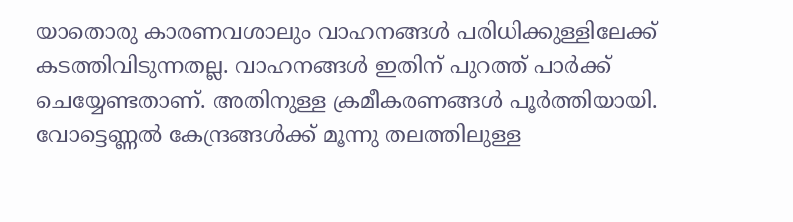യാതൊരു കാരണവശാലും വാഹനങ്ങൾ പരിധിക്കുള്ളിലേക്ക് കടത്തിവിടുന്നതല്ല. വാഹനങ്ങൾ ഇതിന് പുറത്ത് പാർക്ക് ചെയ്യേണ്ടതാണ്. അതിനുള്ള ക്രമീകരണങ്ങൾ പൂർത്തിയായി. വോട്ടെണ്ണൽ കേന്ദ്രങ്ങൾക്ക് മൂന്നു തലത്തിലുള്ള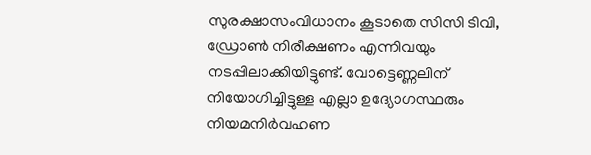സുരക്ഷാസംവിധാനം കൂടാതെ സിസി ടിവി, ഡ്രോൺ നിരീക്ഷണം എന്നിവയും നടപ്പിലാക്കിയിട്ടുണ്ട്. വോട്ടെണ്ണലിന് നിയോഗിച്ചിട്ടുള്ള എല്ലാ ഉദ്യോഗസ്ഥരും നിയമനിർവഹണ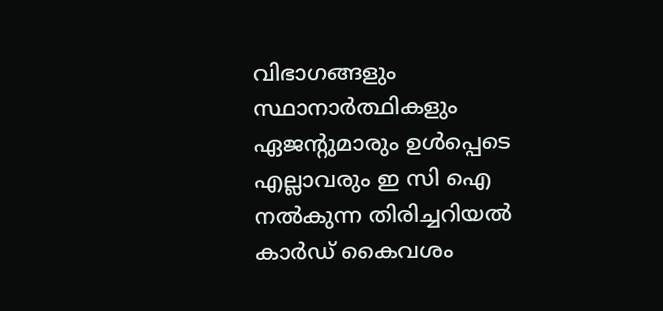വിഭാഗങ്ങളും സ്ഥാനാർത്ഥികളും ഏജന്റുമാരും ഉൾപ്പെടെ എല്ലാവരും ഇ സി ഐ നൽകുന്ന തിരിച്ചറിയൽ കാർഡ് കൈവശം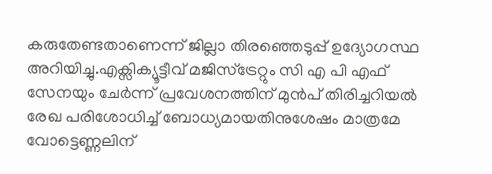കരുതേണ്ടതാണെന്ന് ജില്ലാ തിരഞ്ഞെടുപ്പ് ഉദ്യോഗസ്ഥ അറിയിച്ചു.എക്സിക്യൂട്ടീവ് മജിസ്ട്രേറ്റും സി എ പി എഫ് സേനയും ചേർന്ന് പ്രവേശനത്തിന് മുൻപ് തിരിച്ചറിയൽ രേഖ പരിശോധിച്ച് ബോധ്യമായതിനുശേഷം മാത്രമേ വോട്ടെണ്ണലിന്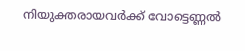നിയുക്തരായവർക്ക് വോട്ടെണ്ണൽ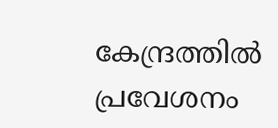കേന്ദ്രത്തിൽ പ്രവേശനം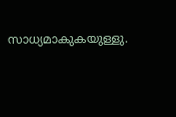സാധ്യമാകുകയുള്ളു.